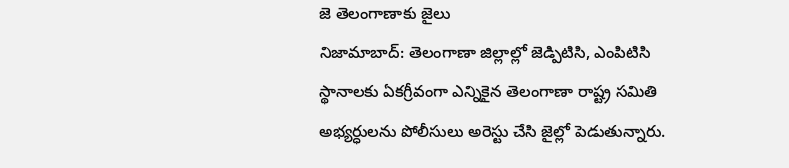జె తెలంగాణాకు జైలు
నిజామాబాద్: తెలంగాణా జిల్లాల్లో జెడ్పిటిసి, ఎంపిటిసి స్థానాలకు ఏకగ్రీవంగా ఎన్నికైన తెలంగాణా రాష్ట్ర సమితి అభ్యర్ధులను పోలీసులు అరెస్టు చేసి జైల్లో పెడుతున్నారు.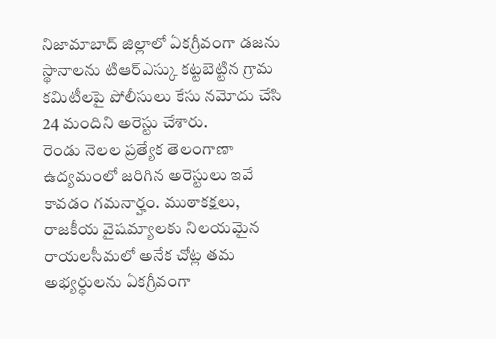నిజామాబాద్ జిల్లాలో ఏకగ్రీవంగా డజను స్థానాలను టిఆర్ఎస్కు కట్టబెట్టిన గ్రామ కమిటీలపై పోలీసులు కేసు నమోదు చేసి 24 మందిని అరెస్టు చేశారు.
రెండు నెలల ప్రత్యేక తెలంగాణా ఉద్యమంలో జరిగిన అరెస్టులు ఇవే కావడం గమనార్హం. ముఠాకక్షలు, రాజకీయ వైషమ్యాలకు నిలయమైన రాయలసీమలో అనేక చోట్ల తమ అభ్యర్ధులను ఏకగ్రీవంగా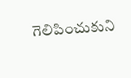గెలిపించుకుని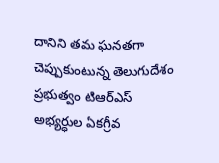దానిని తమ ఘనతగా చెప్పుకుంటున్న తెలుగుదేశం ప్రభుత్వం టిఆర్ఎస్ అభ్యర్ధుల ఏకగ్రీవ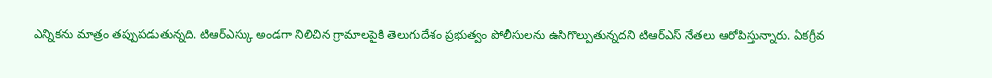ఎన్నికను మాత్రం తప్పుపడుతున్నది. టిఆర్ఎస్కు అండగా నిలిచిన గ్రామాలపైకి తెలుగుదేశం ప్రభుత్వం పోలీసులను ఉసిగొల్పుతున్నదని టిఆర్ఎస్ నేతలు ఆరోపిస్తున్నారు. ఏకగ్రీవ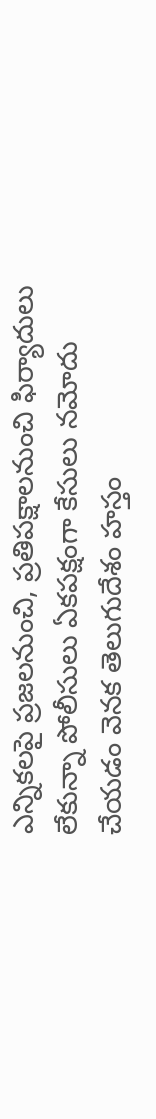ఎన్నికలపై ప్రజలనుంచి, ప్రతిపక్షాలనుంచి ఫిర్యాదులు లేకున్నా పోలీసులు ఏకపక్షంగా కేసులు నమోదు చేయడం వెనక తెలుగుదేశం హస్తం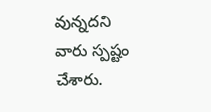వున్నదని వారు స్పష్టం చేశారు.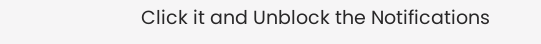Click it and Unblock the Notifications